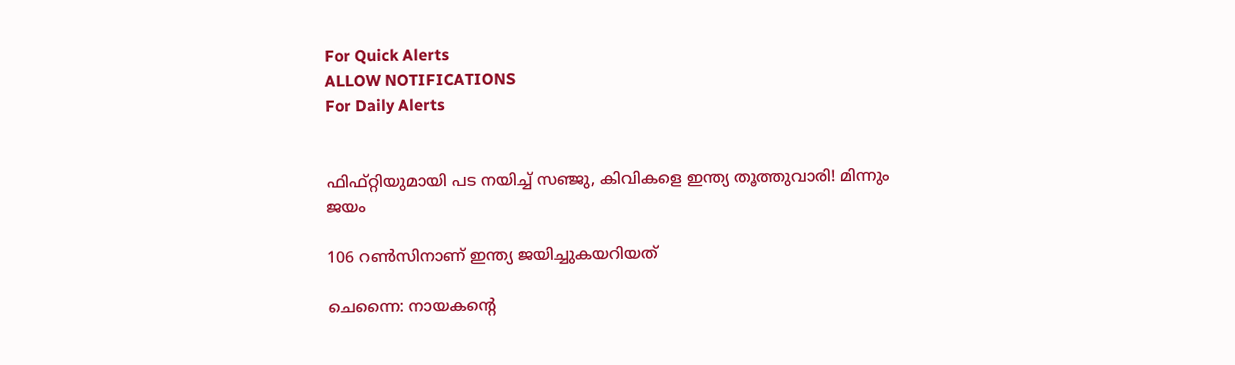For Quick Alerts
ALLOW NOTIFICATIONS
For Daily Alerts


ഫിഫ്റ്റിയുമായി പട നയിച്ച് സഞ്ജു, കിവികളെ ഇന്ത്യ തൂത്തുവാരി! മിന്നും ജയം

106 റണ്‍സിനാണ് ഇന്ത്യ ജയിച്ചുകയറിയത്

ചെന്നൈ: നായകന്റെ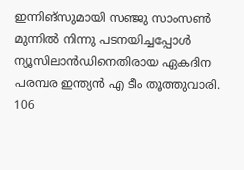ഇന്നിങ്‌സുമായി സഞ്ജു സാംസണ്‍ മുന്നില്‍ നിന്നു പടനയിച്ചപ്പോള്‍ ന്യൂസിലാന്‍ഡിനെതിരായ ഏകദിന പരമ്പര ഇന്ത്യന്‍ എ ടീം തൂത്തുവാരി. 106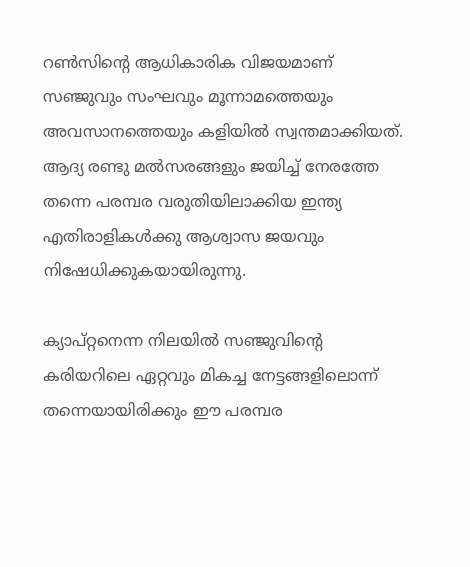റണ്‍സിന്റെ ആധികാരിക വിജയമാണ് സഞ്ജുവും സംഘവും മൂന്നാമത്തെയും അവസാനത്തെയും കളിയില്‍ സ്വന്തമാക്കിയത്. ആദ്യ രണ്ടു മല്‍സരങ്ങളും ജയിച്ച് നേരത്തേ തന്നെ പരമ്പര വരുതിയിലാക്കിയ ഇന്ത്യ എതിരാളികള്‍ക്കു ആശ്വാസ ജയവും നിഷേധിക്കുകയായിരുന്നു.

ക്യാപ്റ്റനെന്ന നിലയില്‍ സഞ്ജുവിന്റെ കരിയറിലെ ഏറ്റവും മികച്ച നേട്ടങ്ങളിലൊന്ന് തന്നെയായിരിക്കും ഈ പരമ്പര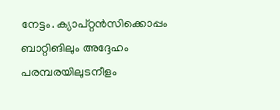നേട്ടം. ക്യാപ്റ്റന്‍സിക്കൊപ്പം ബാറ്റിങിലും അദ്ദേഹം പരമ്പരയിലുടനീളം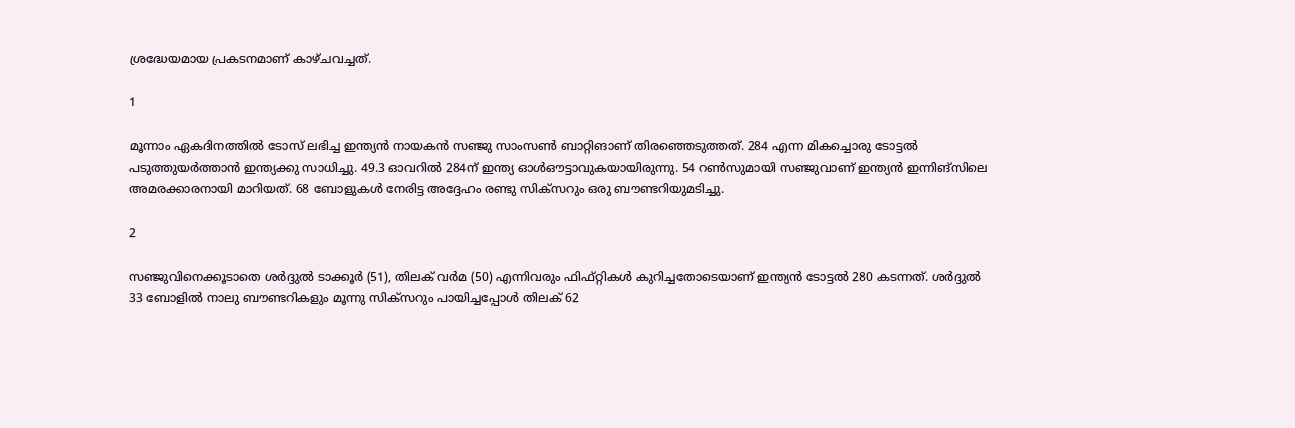ശ്രദ്ധേയമായ പ്രകടനമാണ് കാഴ്ചവച്ചത്.

1

മൂന്നാം ഏകദിനത്തില്‍ ടോസ് ലഭിച്ച ഇന്ത്യന്‍ നായകന്‍ സഞ്ജു സാംസണ്‍ ബാറ്റിങാണ് തിരഞ്ഞെടുത്തത്. 284 എന്ന മികച്ചൊരു ടോട്ടല്‍ പടുത്തുയര്‍ത്താന്‍ ഇന്ത്യക്കു സാധിച്ചു. 49.3 ഓവറില്‍ 284ന് ഇന്ത്യ ഓള്‍ഔട്ടാവുകയായിരുന്നു. 54 റണ്‍സുമായി സഞ്ജുവാണ് ഇന്ത്യന്‍ ഇന്നിങ്‌സിലെ അമരക്കാരനായി മാറിയത്. 68 ബോളുകള്‍ നേരിട്ട അദ്ദേഹം രണ്ടു സിക്‌സറും ഒരു ബൗണ്ടറിയുമടിച്ചു.

2

സഞ്ജുവിനെക്കൂടാതെ ശര്‍ദ്ദുല്‍ ടാക്കൂര്‍ (51), തിലക് വര്‍മ (50) എന്നിവരും ഫിഫ്റ്റികള്‍ കുറിച്ചതോടെയാണ് ഇന്ത്യന്‍ ടോട്ടല്‍ 280 കടന്നത്. ശര്‍ദ്ദുല്‍ 33 ബോളില്‍ നാലു ബൗണ്ടറികളും മൂന്നു സിക്‌സറും പായിച്ചപ്പോള്‍ തിലക് 62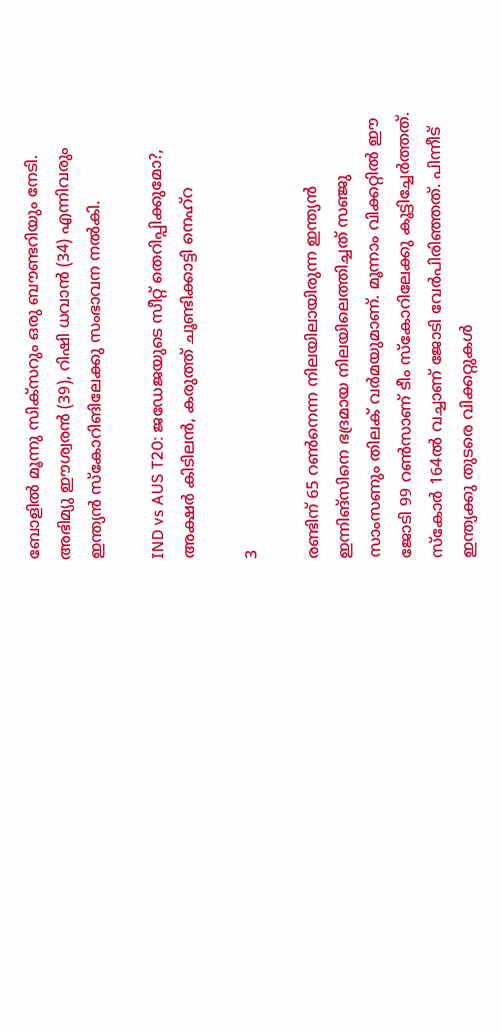ബോളില്‍ മൂന്നു സിക്‌സറും ഒരു ബൗണ്ടറിയും നേടി. അഭിമ്യു ഈശ്വരന്‍ (39), റിഷി ധവാന്‍ (34) എന്നിവരും ഇന്ത്യന്‍ സ്‌കോറിങിലേക്കു സംഭാവന നല്‍കി.

IND vs AUS T20: ജഡേജയുടെ സീറ്റ് തെറിപ്പിക്കുമോ?, അക്ഷര്‍ കിടിലന്‍, കരുത്ത് ചൂണ്ടിക്കാട്ടി നെഹ്‌റ

3

രണ്ടിന് 65 റണ്‍നെന്ന നിലയിലായിരുന്ന ഇന്ത്യന്‍ ഇന്നിങ്‌സിനെ ഭദ്രമായ നിലയിലെത്തിച്ചത് സഞ്ജു സാംസണും തിലക് വര്‍മയുമാണ്. മൂന്നാം വിക്കറ്റില്‍ ഈ ജോടി 99 റണ്‍സാണ് ടീം സ്‌കോറിലേക്കു കൂട്ടിച്ചേര്‍ത്തത്. സ്‌കോര്‍ 164ല്‍ വച്ചാണ് ജോടി വേര്‍പിരിഞ്ഞത്. പിന്നീട് ഇന്ത്യക്കു തുടരെ വിക്കറ്റുകള്‍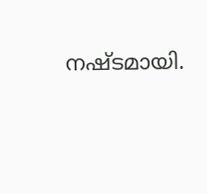നഷ്ടമായി.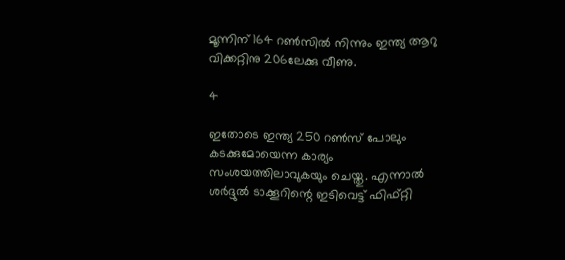മൂന്നിന് 164 റണ്‍സില്‍ നിന്നും ഇന്ത്യ ആറു വിക്കറ്റിനു 206ലേക്കു വീണു.

4

ഇതോടെ ഇന്ത്യ 250 റണ്‍സ് പോലും കടക്കുമോയെന്ന കാര്യം സംശയത്തിലാവുകയും ചെയ്തു. എന്നാല്‍ ശര്‍ദ്ദുല്‍ ടാക്കൂറിന്റെ ഇടിവെട്ട് ഫിഫ്റ്റി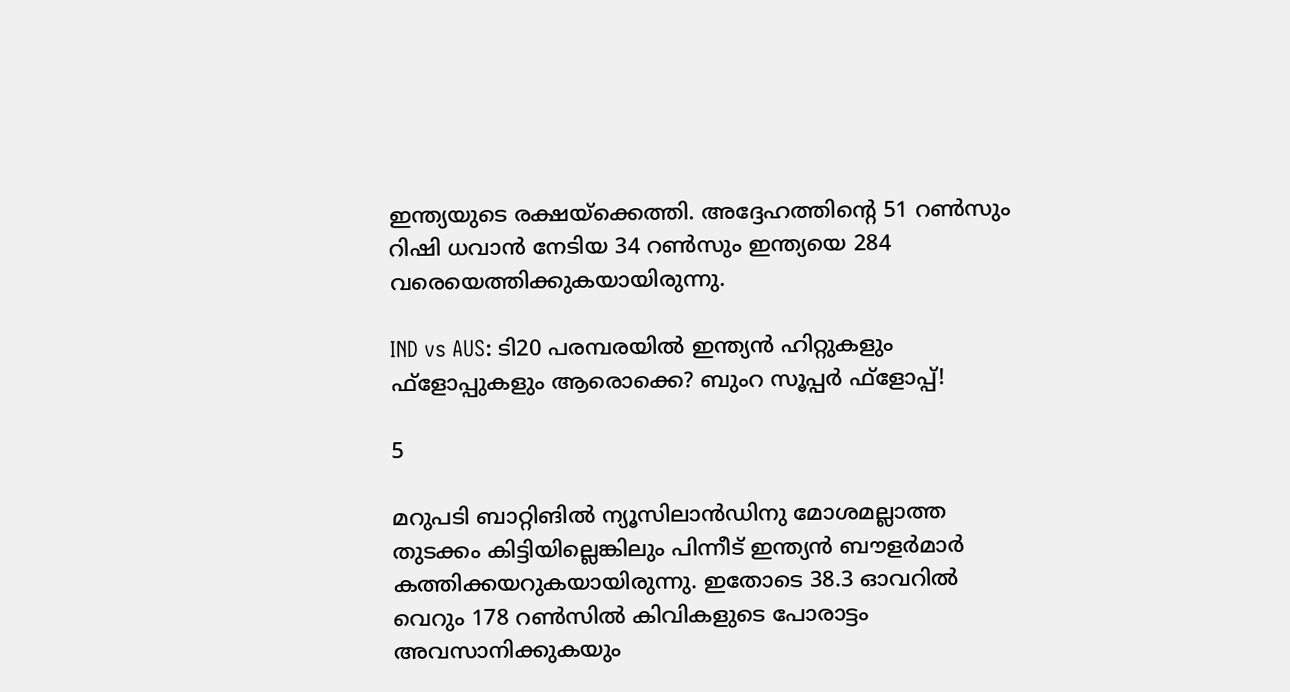ഇന്ത്യയുടെ രക്ഷയ്‌ക്കെത്തി. അദ്ദേഹത്തിന്റെ 51 റണ്‍സും റിഷി ധവാന്‍ നേടിയ 34 റണ്‍സും ഇന്ത്യയെ 284 വരെയെത്തിക്കുകയായിരുന്നു.

IND vs AUS: ടി20 പരമ്പരയില്‍ ഇന്ത്യന്‍ ഹിറ്റുകളും ഫ്‌ളോപ്പുകളും ആരൊക്കെ? ബുംറ സൂപ്പര്‍ ഫ്‌ളോപ്പ്!

5

മറുപടി ബാറ്റിങില്‍ ന്യൂസിലാന്‍ഡിനു മോശമല്ലാത്ത തുടക്കം കിട്ടിയില്ലെങ്കിലും പിന്നീട് ഇന്ത്യന്‍ ബൗളര്‍മാര്‍ കത്തിക്കയറുകയായിരുന്നു. ഇതോടെ 38.3 ഓവറില്‍ വെറും 178 റണ്‍സില്‍ കിവികളുടെ പോരാട്ടം അവസാനിക്കുകയും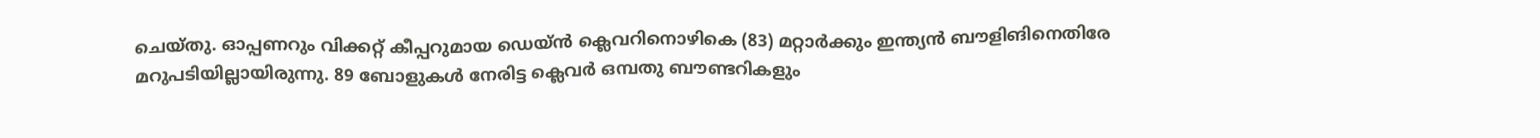ചെയ്തു. ഓപ്പണറും വിക്കറ്റ് കീപ്പറുമായ ഡെയ്ന്‍ ക്ലെവറിനൊഴികെ (83) മറ്റാര്‍ക്കും ഇന്ത്യന്‍ ബൗളിങിനെതിരേ മറുപടിയില്ലായിരുന്നു. 89 ബോളുകള്‍ നേരിട്ട ക്ലെവര്‍ ഒമ്പതു ബൗണ്ടറികളും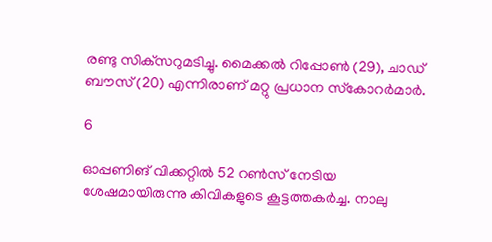രണ്ടു സിക്‌സറുമടിച്ചു. മൈക്കല്‍ റിപ്പോണ്‍ (29), ചാഡ് ബൗസ് (20) എന്നിരാണ് മറ്റു പ്രധാന സ്‌കോറര്‍മാര്‍.

6

ഓപ്പണിങ് വിക്കറ്റില്‍ 52 റണ്‍സ് നേടിയ ശേഷമായിരുന്നു കിവികളുടെ കൂട്ടത്തകര്‍ച്ച. നാലു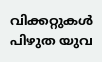വിക്കറ്റുകള്‍ പിഴുത യുവ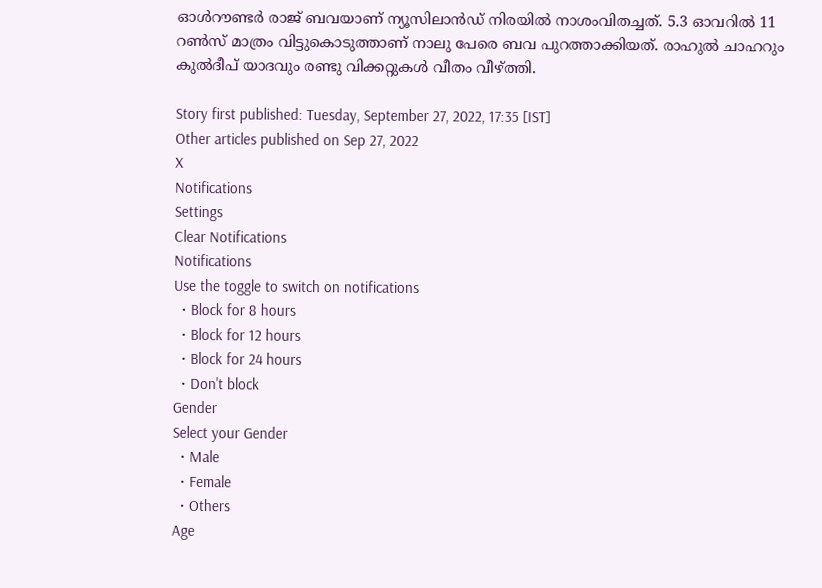ഓള്‍റൗണ്ടര്‍ രാജ് ബവയാണ് ന്യൂസിലാന്‍ഡ് നിരയില്‍ നാശംവിതച്ചത്. 5.3 ഓവറില്‍ 11 റണ്‍സ് മാത്രം വിട്ടുകൊടുത്താണ് നാലു പേരെ ബവ പുറത്താക്കിയത്. രാഹുല്‍ ചാഹറും കുല്‍ദീപ് യാദവും രണ്ടു വിക്കറ്റുകള്‍ വീതം വീഴ്ത്തി.

Story first published: Tuesday, September 27, 2022, 17:35 [IST]
Other articles published on Sep 27, 2022
X
Notifications
Settings
Clear Notifications
Notifications
Use the toggle to switch on notifications
  • Block for 8 hours
  • Block for 12 hours
  • Block for 24 hours
  • Don't block
Gender
Select your Gender
  • Male
  • Female
  • Others
Age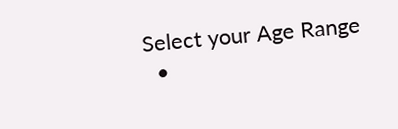Select your Age Range
  •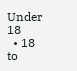Under 18
  • 18 to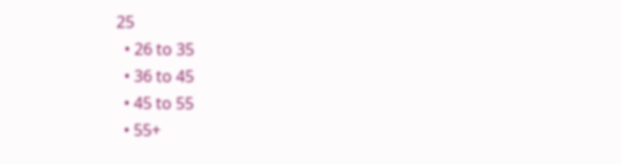25
  • 26 to 35
  • 36 to 45
  • 45 to 55
  • 55+